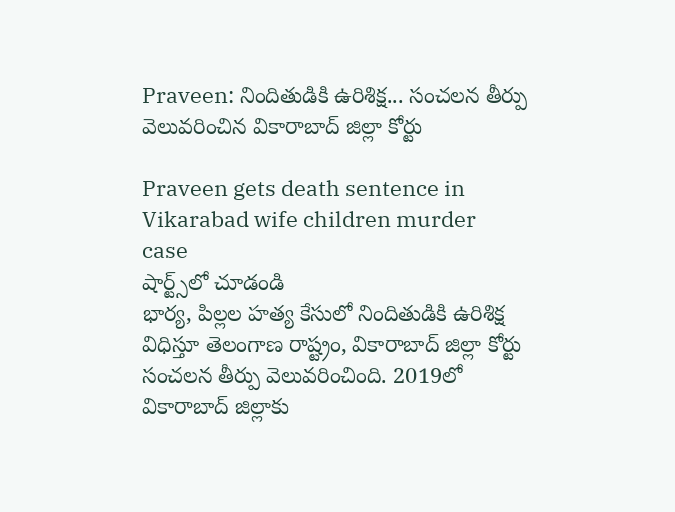Praveen: నిందితుడికి ఉరిశిక్ష... సంచలన తీర్పు వెలువరించిన వికారాబాద్ జిల్లా కోర్టు

Praveen gets death sentence in Vikarabad wife children murder case
షార్ట్స్‌లో చూడండి
భార్య, పిల్లల హత్య కేసులో నిందితుడికి ఉరిశిక్ష విధిస్తూ తెలంగాణ రాష్ట్రం, వికారాబాద్ జిల్లా కోర్టు సంచలన తీర్పు వెలువరించింది. 2019లో వికారాబాద్ జిల్లాకు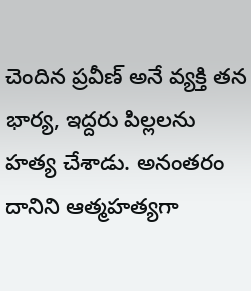చెందిన ప్రవీణ్ అనే వ్యక్తి తన భార్య, ఇద్దరు పిల్లలను హత్య చేశాడు. అనంతరం దానిని ఆత్మహత్యగా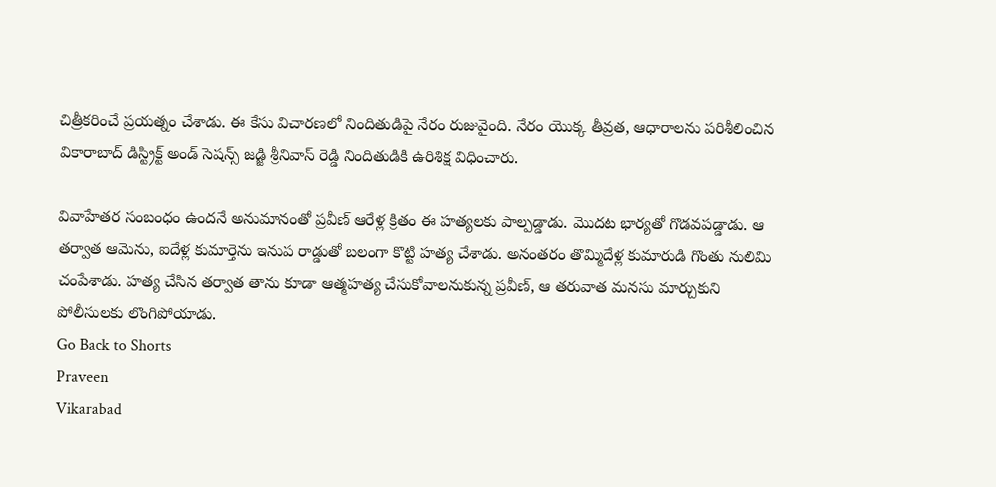చిత్రీకరించే ప్రయత్నం చేశాడు. ఈ కేసు విచారణలో నిందితుడిపై నేరం రుజువైంది. నేరం యొక్క తీవ్రత, ఆధారాలను పరిశీలించిన వికారాబాద్ డిస్ట్రిక్ట్ అండ్ సెషన్స్ జడ్జి శ్రీనివాస్ రెడ్డి నిందితుడికి ఉరిశిక్ష విధించారు.

వివాహేతర సంబంధం ఉందనే అనుమానంతో ప్రవీణ్ ఆరేళ్ల క్రితం ఈ హత్యలకు పాల్పడ్డాడు. మొదట భార్యతో గొడవపడ్డాడు. ఆ తర్వాత ఆమెను, ఐదేళ్ల కుమార్తెను ఇనుప రాడ్డుతో బలంగా కొట్టి హత్య చేశాడు. అనంతరం తొమ్మిదేళ్ల కుమారుడి గొంతు నులిమి చంపేశాడు. హత్య చేసిన తర్వాత తాను కూడా ఆత్మహత్య చేసుకోవాలనుకున్న ప్రవీణ్, ఆ తరువాత మనసు మార్చుకుని పోలీసులకు లొంగిపోయాడు.
Go Back to Shorts
Praveen
Vikarabad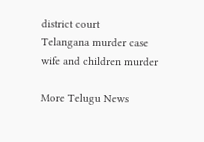district court
Telangana murder case
wife and children murder

More Telugu News